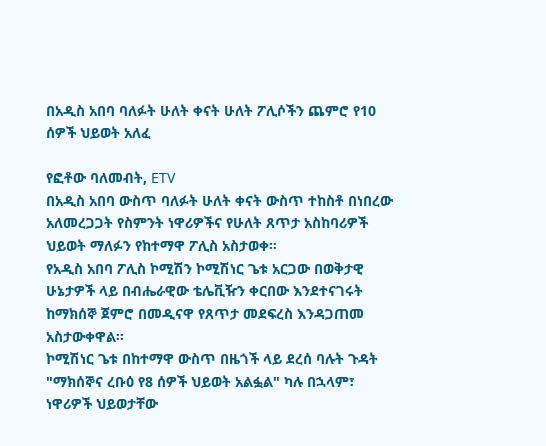በአዲስ አበባ ባለፉት ሁለት ቀናት ሁለት ፖሊሶችን ጨምሮ የ10 ሰዎች ህይወት አለፈ

የፎቶው ባለመብት, ETV
በአዲስ አበባ ውስጥ ባለፉት ሁለት ቀናት ውስጥ ተከስቶ በነበረው አለመረጋጋት የስምንት ነዋሪዎችና የሁለት ጸጥታ አስከባሪዎች ህይወት ማለፉን የከተማዋ ፖሊስ አስታወቀ።
የአዲስ አበባ ፖሊስ ኮሚሽን ኮሚሽነር ጌቱ አርጋው በወቅታዊ ሁኔታዎች ላይ በብሔራዊው ቴሌቪዥን ቀርበው እንደተናገሩት ከማክሰኞ ጀምሮ በመዲናዋ የጸጥታ መደፍረስ እንዳጋጠመ አስታውቀዋል።
ኮሚሽነር ጌቱ በከተማዋ ውስጥ በዜጎች ላይ ደረሰ ባሉት ጉዳት "ማክሰኞና ረቡዕ የ8 ሰዎች ህይወት አልፏል" ካሉ በኋላም፣ ነዋሪዎች ህይወታቸው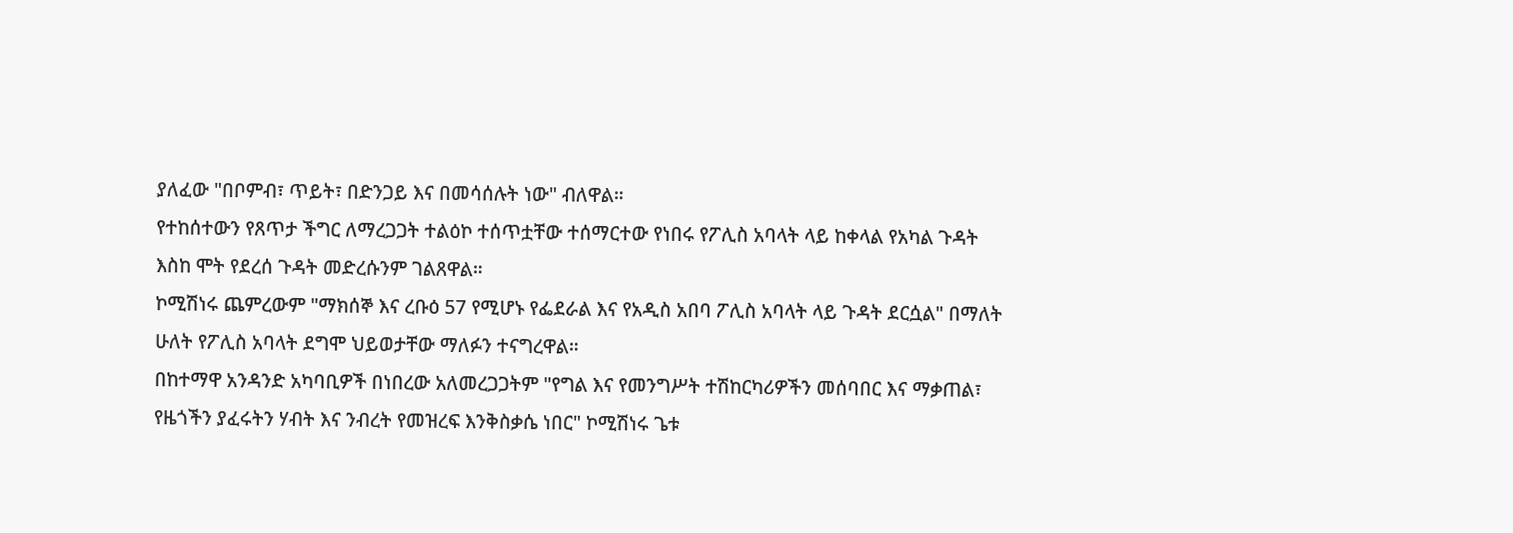ያለፈው "በቦምብ፣ ጥይት፣ በድንጋይ እና በመሳሰሉት ነው" ብለዋል።
የተከሰተውን የጸጥታ ችግር ለማረጋጋት ተልዕኮ ተሰጥቷቸው ተሰማርተው የነበሩ የፖሊስ አባላት ላይ ከቀላል የአካል ጉዳት እስከ ሞት የደረሰ ጉዳት መድረሱንም ገልጸዋል።
ኮሚሽነሩ ጨምረውም "ማክሰኞ እና ረቡዕ 57 የሚሆኑ የፌደራል እና የአዲስ አበባ ፖሊስ አባላት ላይ ጉዳት ደርሷል" በማለት ሁለት የፖሊስ አባላት ደግሞ ህይወታቸው ማለፉን ተናግረዋል።
በከተማዋ አንዳንድ አካባቢዎች በነበረው አለመረጋጋትም "የግል እና የመንግሥት ተሽከርካሪዎችን መሰባበር እና ማቃጠል፣ የዜጎችን ያፈሩትን ሃብት እና ንብረት የመዝረፍ እንቅስቃሴ ነበር" ኮሚሽነሩ ጌቱ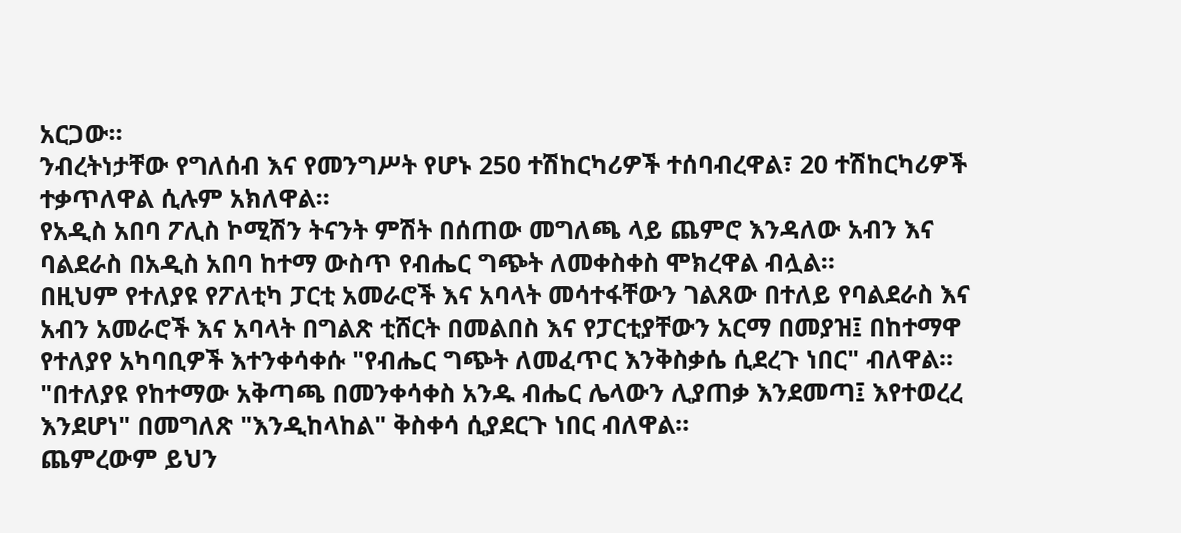አርጋው።
ንብረትነታቸው የግለሰብ እና የመንግሥት የሆኑ 250 ተሽከርካሪዎች ተሰባብረዋል፣ 20 ተሽከርካሪዎች ተቃጥለዋል ሲሉም አክለዋል።
የአዲስ አበባ ፖሊስ ኮሚሽን ትናንት ምሽት በሰጠው መግለጫ ላይ ጨምሮ እንዳለው አብን እና ባልደራስ በአዲስ አበባ ከተማ ውስጥ የብሔር ግጭት ለመቀስቀስ ሞክረዋል ብሏል።
በዚህም የተለያዩ የፖለቲካ ፓርቲ አመራሮች እና አባላት መሳተፋቸውን ገልጸው በተለይ የባልደራስ እና አብን አመራሮች እና አባላት በግልጽ ቲሸርት በመልበስ እና የፓርቲያቸውን አርማ በመያዝ፤ በከተማዋ የተለያየ አካባቢዎች እተንቀሳቀሱ "የብሔር ግጭት ለመፈጥር እንቅስቃሴ ሲደረጉ ነበር" ብለዋል።
"በተለያዩ የከተማው አቅጣጫ በመንቀሳቀስ አንዱ ብሔር ሌላውን ሊያጠቃ እንደመጣ፤ እየተወረረ እንደሆነ" በመግለጽ "እንዲከላከል" ቅስቀሳ ሲያደርጉ ነበር ብለዋል።
ጨምረውም ይህን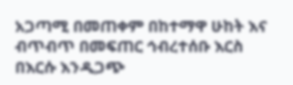አጋጣሚ በመጠቀም በከተማዋ ሁከት እና ብጥብጥ በመፍጠር ኅብረተሰቡ እርስ በእርሱ እንዲጋጭ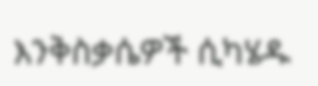እንቅስቃሴዎች ሲካሄዱ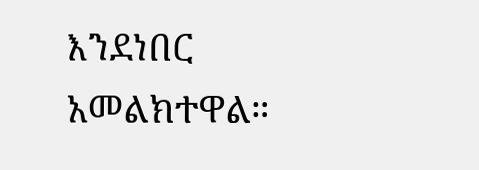እንደነበር አመልክተዋል።